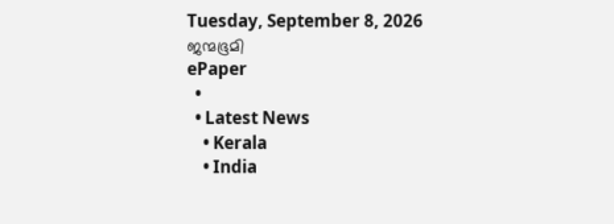Tuesday, September 8, 2026
ജന്മഭൂമി
ePaper
  •
  • Latest News
    • Kerala
    • India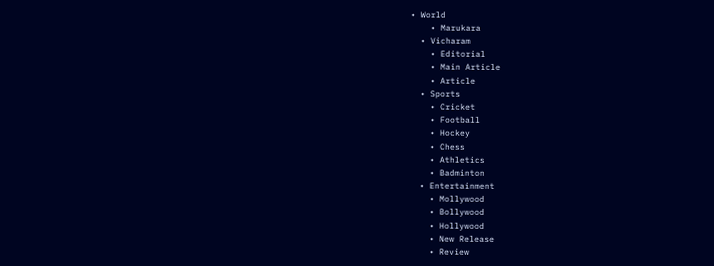• World
    • Marukara
  • Vicharam
    • Editorial
    • Main Article
    • Article
  • Sports
    • Cricket
    • Football
    • Hockey
    • Chess
    • Athletics
    • Badminton
  • Entertainment
    • Mollywood
    • Bollywood
    • Hollywood
    • New Release
    • Review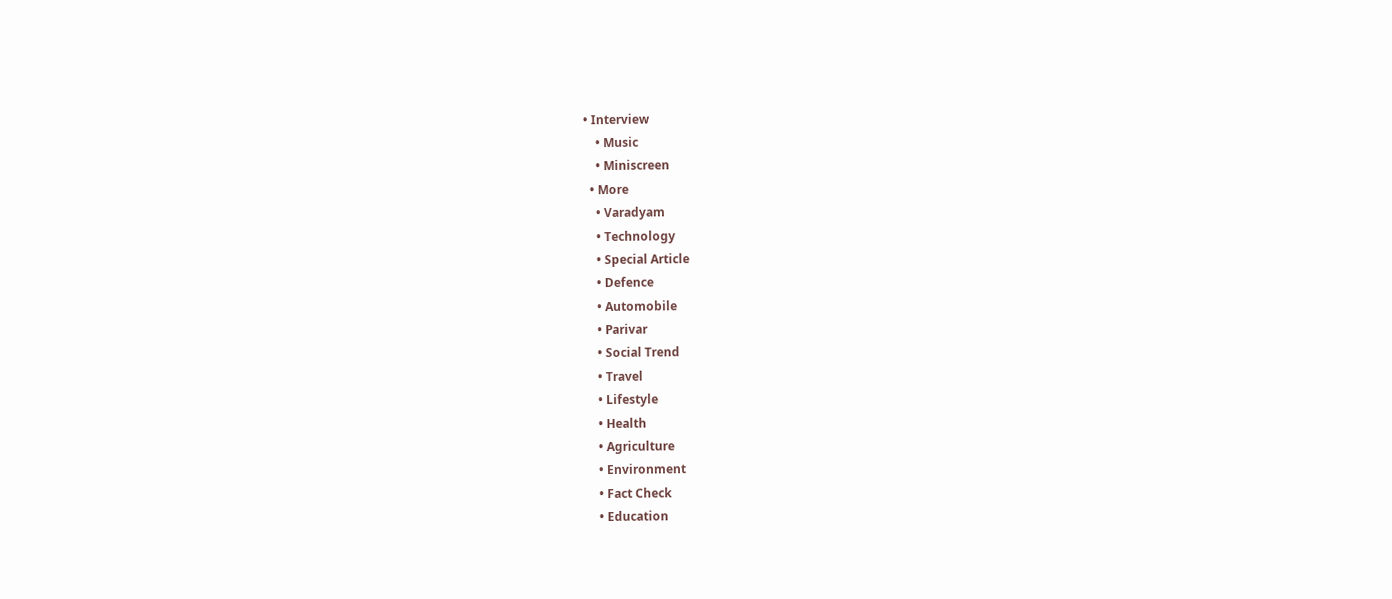• Interview
    • Music
    • Miniscreen
  • More
    • Varadyam
    • Technology
    • Special Article
    • Defence
    • Automobile
    • Parivar
    • Social Trend
    • Travel
    • Lifestyle
    • Health
    • Agriculture
    • Environment
    • Fact Check
    • Education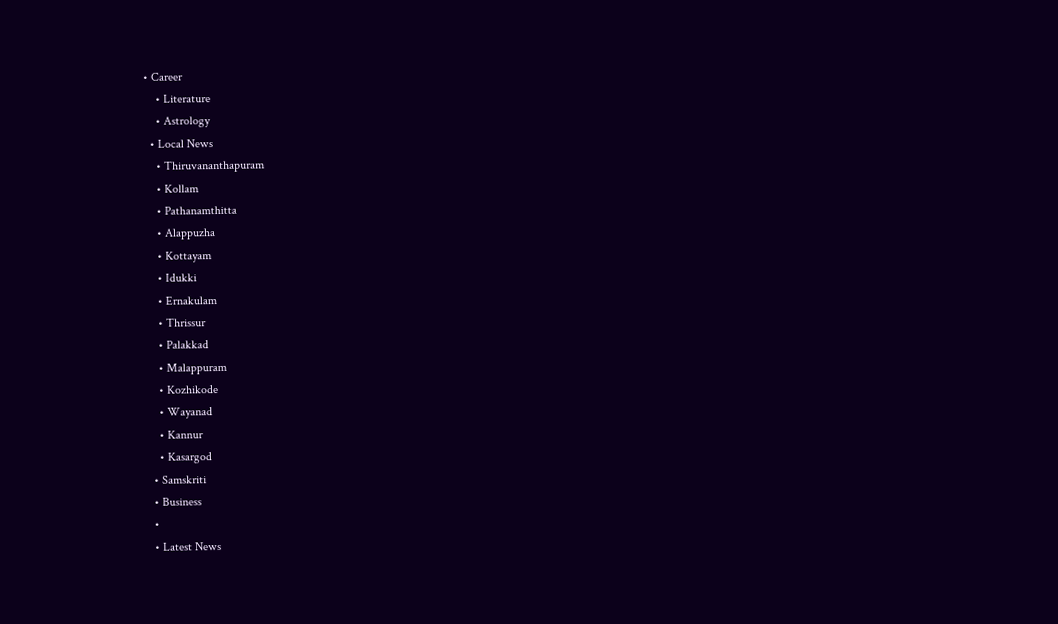• Career
    • Literature
    • Astrology
  • Local News
    • Thiruvananthapuram
    • Kollam
    • Pathanamthitta
    • Alappuzha
    • Kottayam
    • Idukki
    • Ernakulam
    • Thrissur
    • Palakkad
    • Malappuram
    • Kozhikode
    • Wayanad
    • Kannur
    • Kasargod
  • Samskriti
  • Business
  •
  • Latest News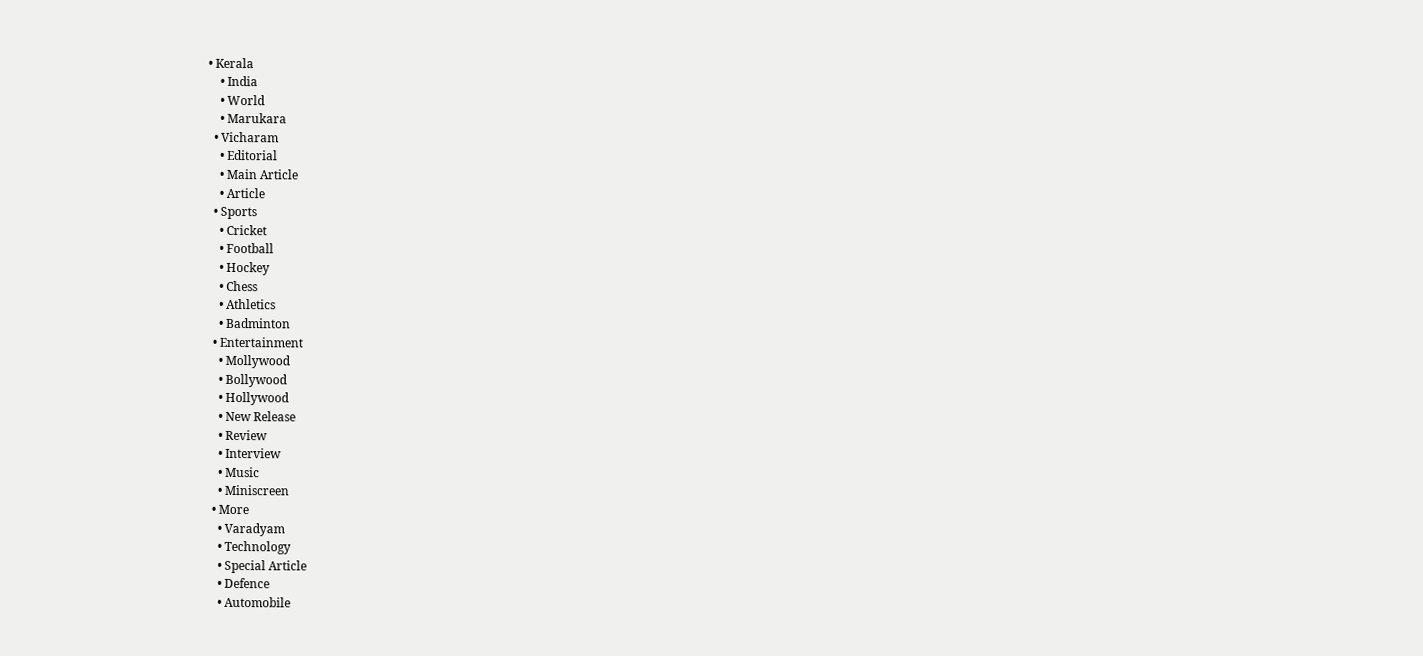• Kerala
    • India
    • World
    • Marukara
  • Vicharam
    • Editorial
    • Main Article
    • Article
  • Sports
    • Cricket
    • Football
    • Hockey
    • Chess
    • Athletics
    • Badminton
  • Entertainment
    • Mollywood
    • Bollywood
    • Hollywood
    • New Release
    • Review
    • Interview
    • Music
    • Miniscreen
  • More
    • Varadyam
    • Technology
    • Special Article
    • Defence
    • Automobile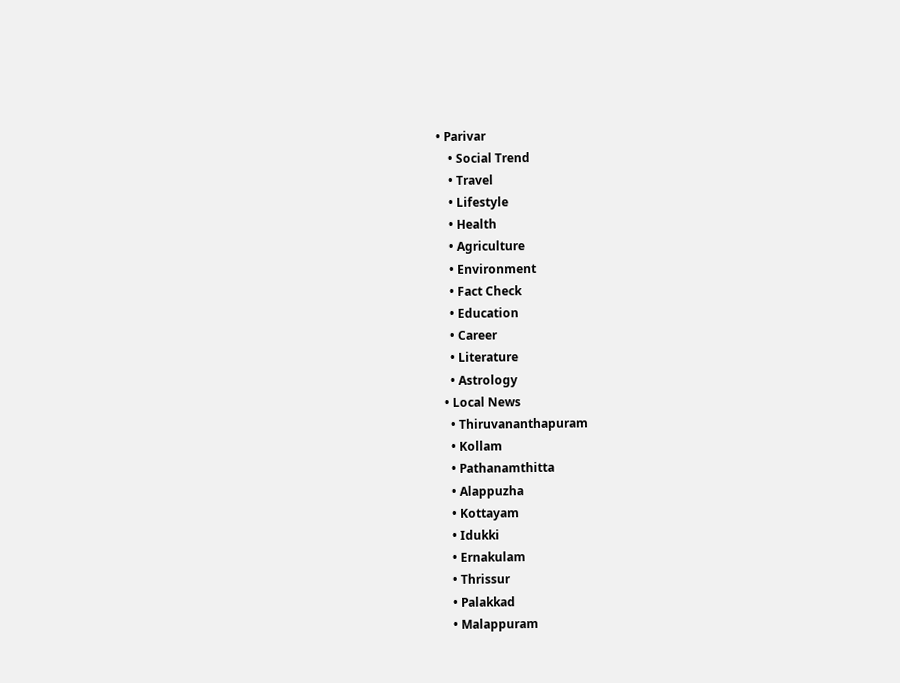• Parivar
    • Social Trend
    • Travel
    • Lifestyle
    • Health
    • Agriculture
    • Environment
    • Fact Check
    • Education
    • Career
    • Literature
    • Astrology
  • Local News
    • Thiruvananthapuram
    • Kollam
    • Pathanamthitta
    • Alappuzha
    • Kottayam
    • Idukki
    • Ernakulam
    • Thrissur
    • Palakkad
    • Malappuram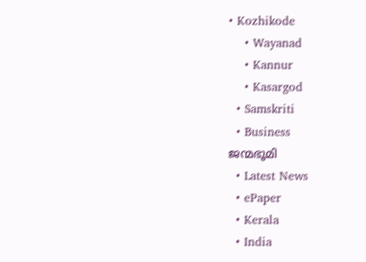• Kozhikode
    • Wayanad
    • Kannur
    • Kasargod
  • Samskriti
  • Business
ജന്മഭൂമി
  • Latest News
  • ePaper
  • Kerala
  • India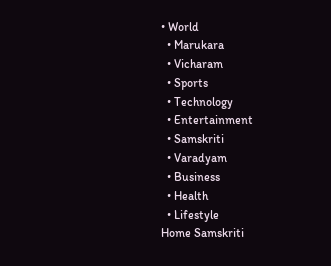• World
  • Marukara
  • Vicharam
  • Sports
  • Technology
  • Entertainment
  • Samskriti
  • Varadyam
  • Business
  • Health
  • Lifestyle
Home Samskriti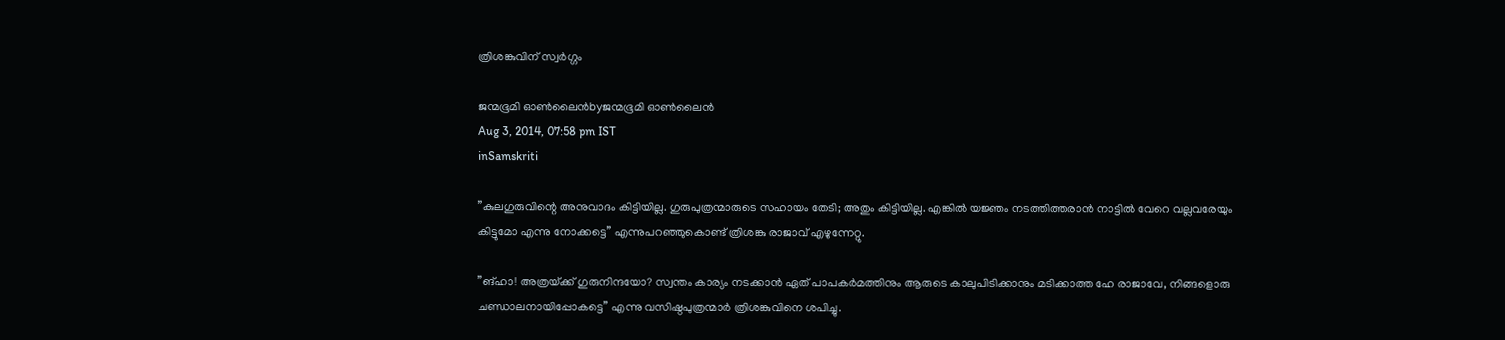ത്രിശങ്കുവിന് സ്വര്‍ഗ്ഗം

ജന്മഭൂമി ഓണ്‍ലൈന്‍byജന്മഭൂമി ഓണ്‍ലൈന്‍
Aug 3, 2014, 07:58 pm IST
inSamskriti

”കുലഗുരുവിന്റെ അനുവാദം കിട്ടിയില്ല. ഗുരുപുത്രന്മാരുടെ സഹായം തേടി; അതും കിട്ടിയില്ല. എങ്കില്‍ യജ്ഞം നടത്തിത്തരാന്‍ നാട്ടില്‍ വേറെ വല്ലവരേയും കിട്ടുമോ എന്നു നോക്കട്ടെ” എന്നുപറഞ്ഞുകൊണ്ട് ത്രിശങ്കു രാജാവ് എഴുന്നേറ്റു.

”ങ്ഹാ! അത്രയ്‌ക്ക് ഗുരുനിന്ദയോ? സ്വന്തം കാര്യം നടക്കാന്‍ ഏത് പാപകര്‍മത്തിനും ആരുടെ കാലുപിടിക്കാനും മടിക്കാത്ത ഹേ രാജാവേ, നിങ്ങളൊരു ചണ്ഡാലനായിപ്പോകട്ടെ” എന്നു വസിഷ്ഠപുത്രന്മാര്‍ ത്രിശങ്കുവിനെ ശപിച്ചു.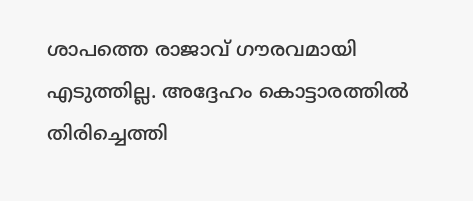ശാപത്തെ രാജാവ് ഗൗരവമായി എടുത്തില്ല. അദ്ദേഹം കൊട്ടാരത്തില്‍ തിരിച്ചെത്തി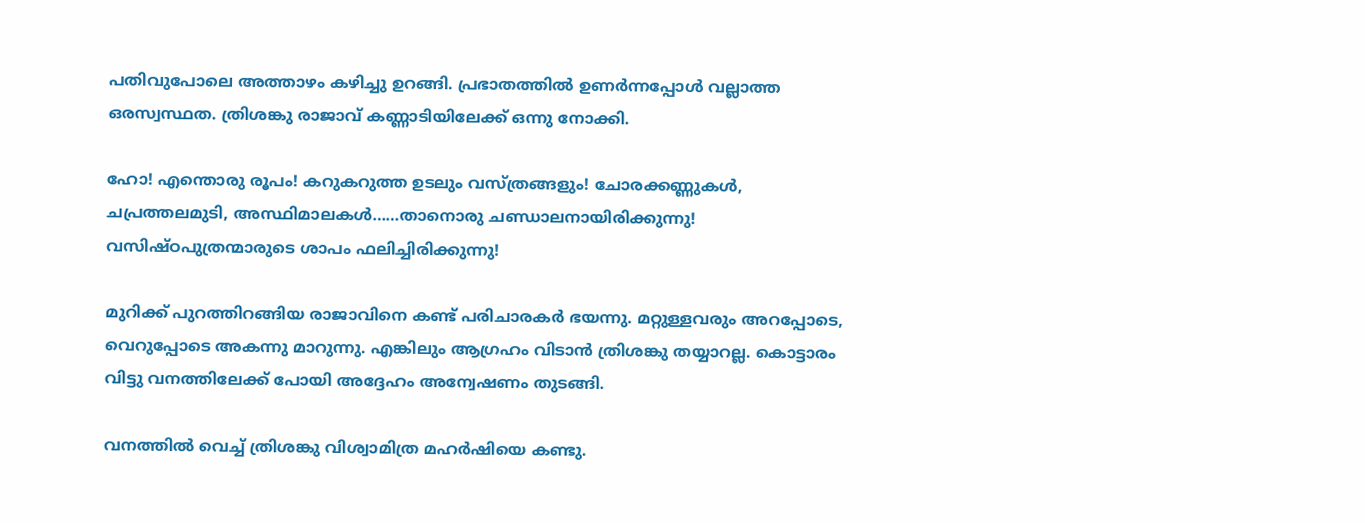പതിവുപോലെ അത്താഴം കഴിച്ചു ഉറങ്ങി. പ്രഭാതത്തില്‍ ഉണര്‍ന്നപ്പോള്‍ വല്ലാത്ത ഒരസ്വസ്ഥത. ത്രിശങ്കു രാജാവ് കണ്ണാടിയിലേക്ക് ഒന്നു നോക്കി.

ഹോ! എന്തൊരു രൂപം! കറുകറുത്ത ഉടലും വസ്ത്രങ്ങളും! ചോരക്കണ്ണുകള്‍, ചപ്രത്തലമുടി, അസ്ഥിമാലകള്‍……താനൊരു ചണ്ഡാലനായിരിക്കുന്നു! വസിഷ്ഠപുത്രന്മാരുടെ ശാപം ഫലിച്ചിരിക്കുന്നു!

മുറിക്ക് പുറത്തിറങ്ങിയ രാജാവിനെ കണ്ട് പരിചാരകര്‍ ഭയന്നു. മറ്റുള്ളവരും അറപ്പോടെ, വെറുപ്പോടെ അകന്നു മാറുന്നു. എങ്കിലും ആഗ്രഹം വിടാന്‍ ത്രിശങ്കു തയ്യാറല്ല. കൊട്ടാരം വിട്ടു വനത്തിലേക്ക് പോയി അദ്ദേഹം അന്വേഷണം തുടങ്ങി.

വനത്തില്‍ വെച്ച് ത്രിശങ്കു വിശ്വാമിത്ര മഹര്‍ഷിയെ കണ്ടു.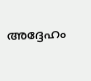അദ്ദേഹം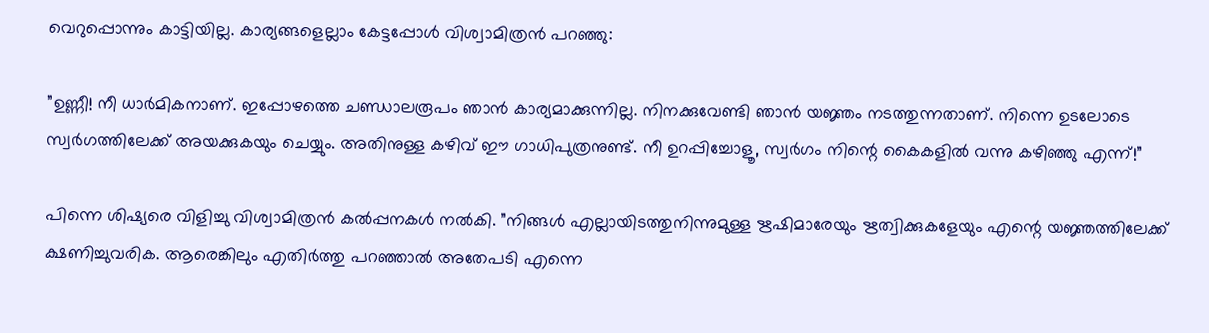വെറുപ്പൊന്നും കാട്ടിയില്ല. കാര്യങ്ങളെല്ലാം കേട്ടപ്പോള്‍ വിശ്വാമിത്രന്‍ പറഞ്ഞു:

”ഉണ്ണീ! നീ ധാര്‍മികനാണ്. ഇപ്പോഴത്തെ ചണ്ഡാലരൂപം ഞാന്‍ കാര്യമാക്കുന്നില്ല. നിനക്കുവേണ്ടി ഞാന്‍ യജ്ഞം നടത്തുന്നതാണ്. നിന്നെ ഉടലോടെ സ്വര്‍ഗത്തിലേക്ക് അയക്കുകയും ചെയ്യും. അതിനുള്ള കഴിവ് ഈ ഗാധിപുത്രനുണ്ട്. നീ ഉറപ്പിച്ചോളൂ, സ്വര്‍ഗം നിന്റെ കൈകളില്‍ വന്നു കഴിഞ്ഞു എന്ന്!”

പിന്നെ ശിഷ്യരെ വിളിച്ചു വിശ്വാമിത്രന്‍ കല്‍പ്പനകള്‍ നല്‍കി. ”നിങ്ങള്‍ എല്ലായിടത്തുനിന്നുമുള്ള ഋഷിമാരേയും ഋത്വിക്കുകളേയും എന്റെ യജ്ഞത്തിലേക്ക് ക്ഷണിച്ചുവരിക. ആരെങ്കിലും എതിര്‍ത്തു പറഞ്ഞാല്‍ അതേപടി എന്നെ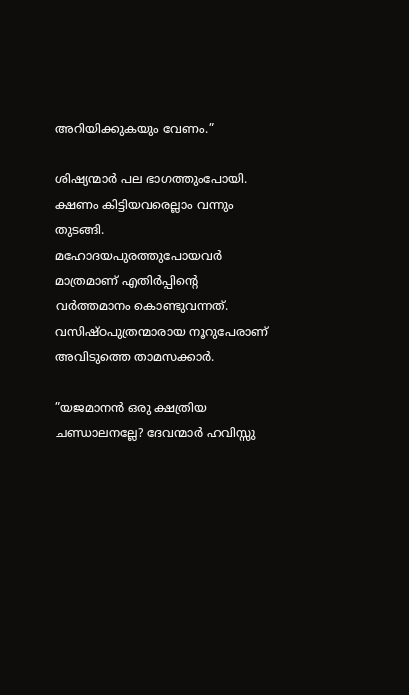അറിയിക്കുകയും വേണം.”

ശിഷ്യന്മാര്‍ പല ഭാഗത്തുംപോയി. ക്ഷണം കിട്ടിയവരെല്ലാം വന്നും തുടങ്ങി. മഹോദയപുരത്തുപോയവര്‍ മാത്രമാണ് എതിര്‍പ്പിന്റെ വര്‍ത്തമാനം കൊണ്ടുവന്നത്. വസിഷ്ഠപുത്രന്മാരായ നൂറുപേരാണ് അവിടുത്തെ താമസക്കാര്‍.

”യജമാനന്‍ ഒരു ക്ഷത്രിയ ചണ്ഡാലനല്ലേ? ദേവന്മാര്‍ ഹവിസ്സു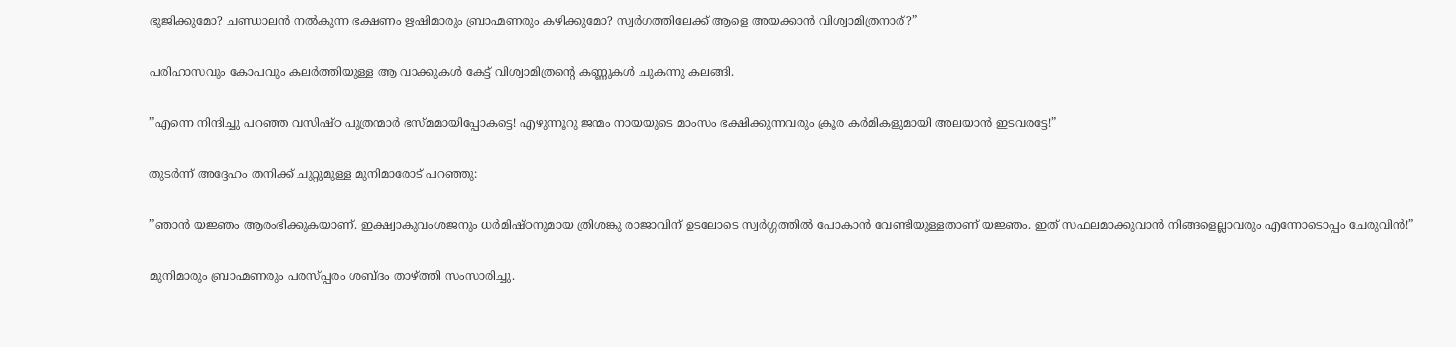ഭുജിക്കുമോ? ചണ്ഡാലന്‍ നല്‍കുന്ന ഭക്ഷണം ഋഷിമാരും ബ്രാഹ്മണരും കഴിക്കുമോ? സ്വര്‍ഗത്തിലേക്ക് ആളെ അയക്കാന്‍ വിശ്വാമിത്രനാര്?”

പരിഹാസവും കോപവും കലര്‍ത്തിയുള്ള ആ വാക്കുകള്‍ കേട്ട് വിശ്വാമിത്രന്റെ കണ്ണുകള്‍ ചുകന്നു കലങ്ങി.

”എന്നെ നിന്ദിച്ചു പറഞ്ഞ വസിഷ്ഠ പുത്രന്മാര്‍ ഭസ്മമായിപ്പോകട്ടെ! എഴുന്നൂറു ജന്മം നായയുടെ മാംസം ഭക്ഷിക്കുന്നവരും ക്രൂര കര്‍മികളുമായി അലയാന്‍ ഇടവരട്ടേ!”

തുടര്‍ന്ന് അദ്ദേഹം തനിക്ക് ചുറ്റുമുള്ള മുനിമാരോട് പറഞ്ഞു:

”ഞാന്‍ യജ്ഞം ആരംഭിക്കുകയാണ്. ഇക്ഷ്വാകുവംശജനും ധര്‍മിഷ്ഠനുമായ ത്രിശങ്കു രാജാവിന് ഉടലോടെ സ്വര്‍ഗ്ഗത്തില്‍ പോകാന്‍ വേണ്ടിയുള്ളതാണ് യജ്ഞം. ഇത് സഫലമാക്കുവാന്‍ നിങ്ങളെല്ലാവരും എന്നോടൊപ്പം ചേരുവിന്‍!”

മുനിമാരും ബ്രാഹ്മണരും പരസ്പ്പരം ശബ്ദം താഴ്‌ത്തി സംസാരിച്ചു.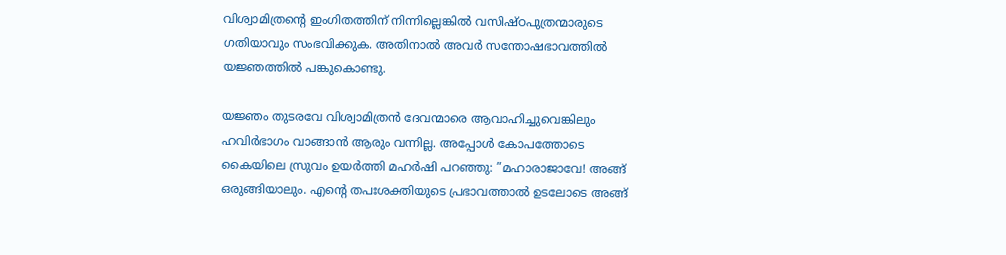വിശ്വാമിത്രന്റെ ഇംഗിതത്തിന് നിന്നില്ലെങ്കില്‍ വസിഷ്ഠപുത്രന്മാരുടെ ഗതിയാവും സംഭവിക്കുക. അതിനാല്‍ അവര്‍ സന്തോഷഭാവത്തില്‍ യജ്ഞത്തില്‍ പങ്കുകൊണ്ടു.

യജ്ഞം തുടരവേ വിശ്വാമിത്രന്‍ ദേവന്മാരെ ആവാഹിച്ചുവെങ്കിലും ഹവിര്‍ഭാഗം വാങ്ങാന്‍ ആരും വന്നില്ല. അപ്പോള്‍ കോപത്തോടെ കൈയിലെ സ്രുവം ഉയര്‍ത്തി മഹര്‍ഷി പറഞ്ഞു: ”മഹാരാജാവേ! അങ്ങ് ഒരുങ്ങിയാലും. എന്റെ തപഃശക്തിയുടെ പ്രഭാവത്താല്‍ ഉടലോടെ അങ്ങ്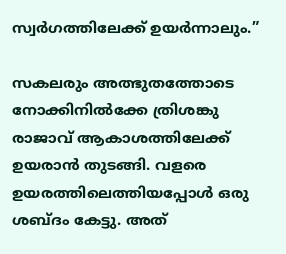സ്വര്‍ഗത്തിലേക്ക് ഉയര്‍ന്നാലും.”

സകലരും അത്ഭുതത്തോടെ നോക്കിനില്‍ക്കേ ത്രിശങ്കു രാജാവ് ആകാശത്തിലേക്ക് ഉയരാന്‍ തുടങ്ങി. വളരെ ഉയരത്തിലെത്തിയപ്പോള്‍ ഒരു ശബ്ദം കേട്ടു. അത്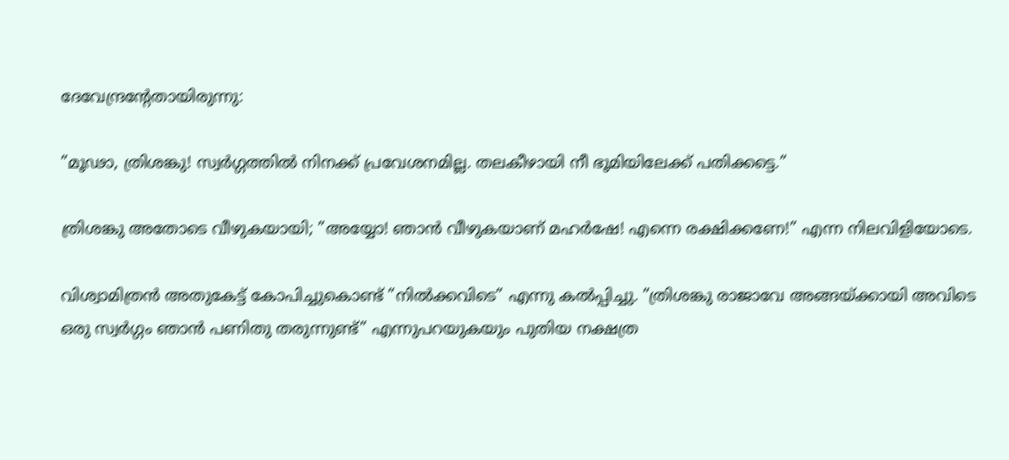ദേവേന്ദ്രന്റേതായിരുന്നു:

”മൂഢാ, ത്രിശങ്കു! സ്വര്‍ഗ്ഗത്തില്‍ നിനക്ക് പ്രവേശനമില്ല. തലകീഴായി നീ ഭൂമിയിലേക്ക് പതിക്കട്ടെ.”

ത്രിശങ്കു അതോടെ വീഴുകയായി; ”അയ്യോ! ഞാന്‍ വീഴുകയാണ് മഹര്‍ഷേ! എന്നെ രക്ഷിക്കണേ!” എന്ന നിലവിളിയോടെ.

വിശ്വാമിത്രന്‍ അതുകേട്ട് കോപിച്ചുകൊണ്ട് ”നില്‍ക്കവിടെ” എന്നു കല്‍പ്പിച്ചു. ”ത്രിശങ്കു രാജാവേ അങ്ങയ്‌ക്കായി അവിടെ ഒരു സ്വര്‍ഗ്ഗം ഞാന്‍ പണിതു തരുന്നുണ്ട്” എന്നുപറയുകയും പുതിയ നക്ഷത്ര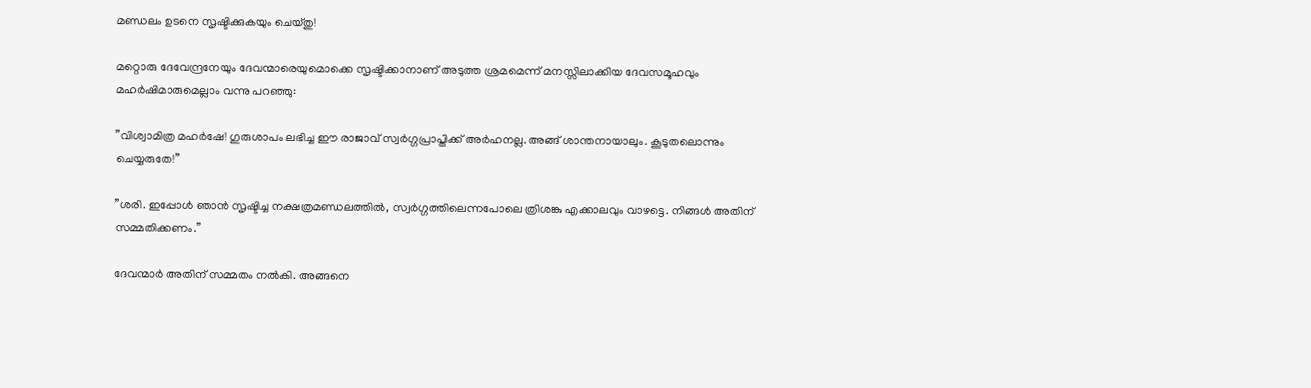മണ്ഡലം ഉടനെ സൃഷ്ടിക്കുകയും ചെയ്തു!

മറ്റൊരു ദേവേന്ദ്രനേയും ദേവന്മാരെയുമൊക്കെ സൃഷ്ടിക്കാനാണ് അടുത്ത ശ്രമമെന്ന് മനസ്സിലാക്കിയ ദേവസമൂഹവും മഹര്‍ഷിമാരുമെല്ലാം വന്നു പറഞ്ഞു:

”വിശ്വാമിത്ര മഹര്‍ഷേ! ഗുരുശാപം ലഭിച്ച ഈ രാജാവ് സ്വര്‍ഗ്ഗപ്രാപ്തിക്ക് അര്‍ഹനല്ല. അങ്ങ് ശാന്തനായാലും. കൂടുതലൊന്നും ചെയ്യരുതേ!”

”ശരി. ഇപ്പോള്‍ ഞാന്‍ സൃഷ്ടിച്ച നക്ഷത്രമണ്ഡലത്തില്‍, സ്വര്‍ഗ്ഗത്തിലെന്നപോലെ ത്രിശങ്കു എക്കാലവും വാഴട്ടെ. നിങ്ങള്‍ അതിന് സമ്മതിക്കണം.”

ദേവന്മാര്‍ അതിന് സമ്മതം നല്‍കി. അങ്ങനെ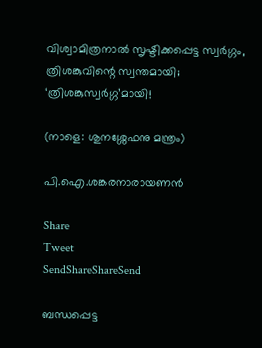വിശ്വാമിത്രനാല്‍ സൃഷ്ടിക്കപ്പെട്ട സ്വര്‍ഗ്ഗം, ത്രിശങ്കുവിന്റെ സ്വന്തമായി; ‘ത്രിശങ്കുസ്വര്‍ഗ്ഗ’മായി!

(നാളെ: ശുനശ്ശേഫനു മന്ത്രം)

പി.ഐ.ശങ്കരനാരായണന്‍

Share
Tweet
SendShareShareSend

ബന്ധപ്പെട്ട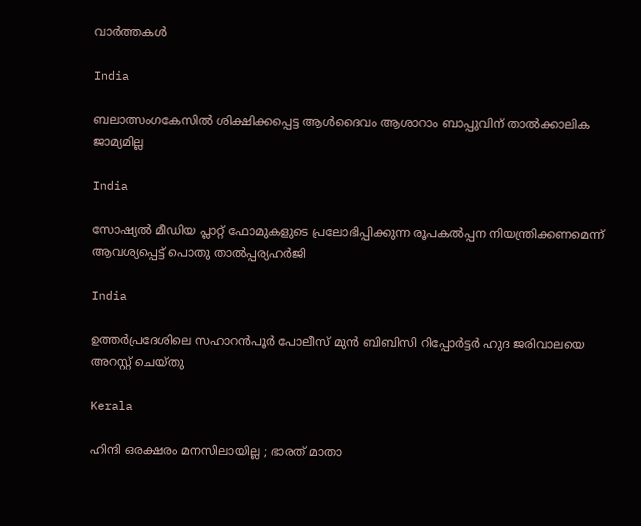വാര്‍ത്തകള്‍

India

ബലാത്സംഗകേസില്‍ ശിക്ഷിക്കപ്പെട്ട ആള്‍ദൈവം ആശാറാം ബാപ്പുവിന് താല്‍ക്കാലിക ജാമ്യമില്ല

India

സോഷ്യല്‍ മീഡിയ പ്ലാറ്റ് ഫോമുകളുടെ പ്രലോഭിപ്പിക്കുന്ന രൂപകല്‍പ്പന നിയന്ത്രിക്കണമെന്ന് ആവശ്യപ്പെട്ട് പൊതു താല്‍പ്പര്യഹര്‍ജി

India

ഉത്തര്‍പ്രദേശിലെ സഹാറൻപൂർ പോലീസ് മുൻ ബിബിസി റിപ്പോർട്ടർ ഹുദ ജരിവാലയെ അറസ്റ്റ് ചെയ്തു

Kerala

ഹിന്ദി ഒരക്ഷരം മനസിലായില്ല ; ഭാരത് മാതാ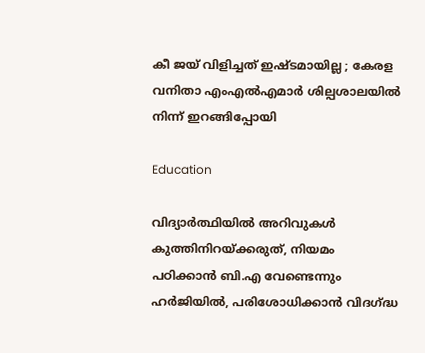കീ ജയ് വിളിച്ചത് ഇഷ്ടമായില്ല ; കേരള വനിതാ എംഎൽഎമാർ ശില്പശാലയില്‍ നിന്ന് ഇറങ്ങിപ്പോയി

Education

വിദ്യാര്‍ത്ഥിയില്‍ അറിവുകള്‍ കുത്തിനിറയ്‌ക്കരുത്, നിയമം പഠിക്കാന്‍ ബി.എ വേണ്ടെന്നും ഹര്‍ജിയില്‍, പരിശോധിക്കാന്‍ വിദഗ്‌ദ്ധ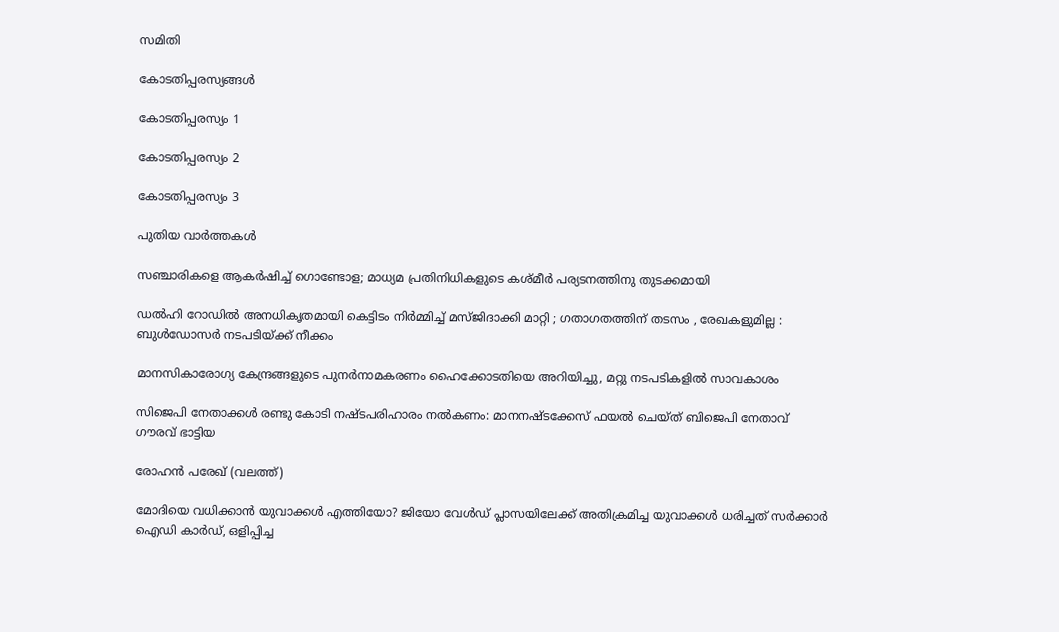സമിതി

കോടതിപ്പരസ്യങ്ങള്‍

കോടതിപ്പരസ്യം 1

കോടതിപ്പരസ്യം 2

കോടതിപ്പരസ്യം 3

പുതിയ വാര്‍ത്തകള്‍

സഞ്ചാരികളെ ആകര്‍ഷിച്ച് ഗൊണ്ടോള; മാധ്യമ പ്രതിനിധികളുടെ കശ്മീര്‍ പര്യടനത്തിനു തുടക്കമായി

ഡൽഹി റോഡിൽ അനധികൃതമായി കെട്ടിടം നിർമ്മിച്ച് മസ്ജിദാക്കി മാറ്റി ; ഗതാഗതത്തിന് തടസം , രേഖകളുമില്ല : ബുൾഡോസർ നടപടിയ്‌ക്ക് നീക്കം

മാനസികാരോഗ്യ കേന്ദ്രങ്ങളുടെ പുനര്‍നാമകരണം ഹൈക്കോടതിയെ അറിയിച്ചു, മറ്റു നടപടികളില്‍ സാവകാശം

സിജെപി നേതാക്കള്‍ രണ്ടു കോടി നഷ്ടപരിഹാരം നല്‍കണം: മാനനഷ്ടക്കേസ് ഫയല്‍ ചെയ്ത് ബിജെപി നേതാവ് ഗൗരവ് ഭാട്ടിയ

രോഹന്‍ പരേഖ് (വലത്ത്)

മോദിയെ വധിക്കാന്‍ യുവാക്കള്‍ എത്തിയോ? ജിയോ വേള്‍ഡ് പ്ലാസയിലേക്ക് അതിക്രമിച്ച യുവാക്കള്‍ ധരിച്ചത് സര്‍ക്കാര്‍ ഐഡി കാര്‍ഡ്, ഒളിപ്പിച്ച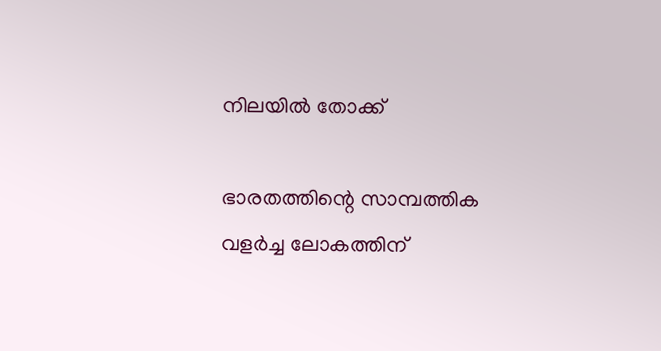നിലയില്‍ തോക്ക്

ഭാരതത്തിന്റെ സാമ്പത്തിക വളർച്ച ലോകത്തിന്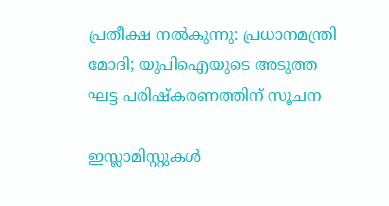പ്രതീക്ഷ നൽകുന്നു: പ്രധാനമന്ത്രി മോദി; യുപിഐയുടെ അടുത്ത ഘട്ട പരിഷ്‌കരണത്തിന് സൂചന

ഇസ്ലാമിസ്റ്റുകൾ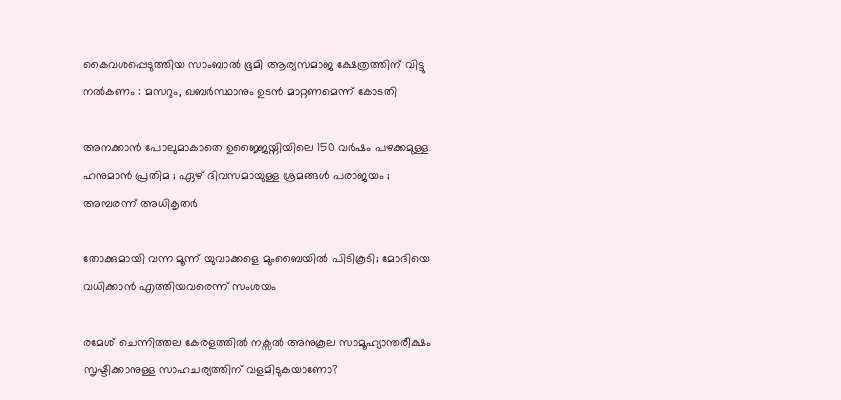കൈവശപ്പെടുത്തിയ സാംബാൽ ഭൂമി ആര്യസമാജ ക്ഷേത്രത്തിന് വിട്ടു നൽകണം : മസറും, ഖബർസ്ഥാനും ഉടൻ മാറ്റണമെന്ന് കോടതി

അനക്കാൻ പോലുമാകാതെ ഉജ്ജൈയ്നിയിലെ 150 വർഷം പഴക്കമുള്ള ഹനുമാൻ പ്രതിമ ; ഏഴ് ദിവസമായുള്ള ശ്രമങ്ങൾ പരാജയം ; അമ്പരന്ന് അധികൃതർ

തോക്കുമായി വന്ന മൂന്ന് യുവാക്കളെ മുംബൈയില്‍ പിടികൂടി; മോദിയെ വധിക്കാന്‍ എത്തിയവരെന്ന് സംശയം

രമേശ് ചെന്നിത്തല കേരളത്തില്‍ നക്സല്‍ അനുകൂല സാമൂഹ്യാന്തരീക്ഷം സൃഷ്ടിക്കാനുള്ള സാഹചര്യത്തിന് വളമിടുകയാണോ?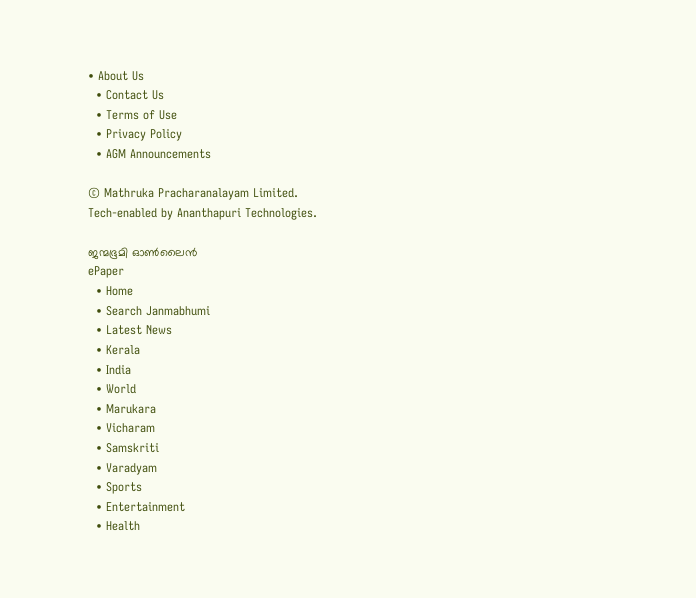• About Us
  • Contact Us
  • Terms of Use
  • Privacy Policy
  • AGM Announcements

© Mathruka Pracharanalayam Limited.
Tech-enabled by Ananthapuri Technologies.

ജന്മഭൂമി ഓണ്‍ലൈന്‍
ePaper
  • Home
  • Search Janmabhumi
  • Latest News
  • Kerala
  • India
  • World
  • Marukara
  • Vicharam
  • Samskriti
  • Varadyam
  • Sports
  • Entertainment
  • Health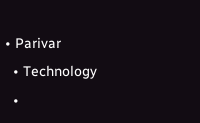• Parivar
  • Technology
  •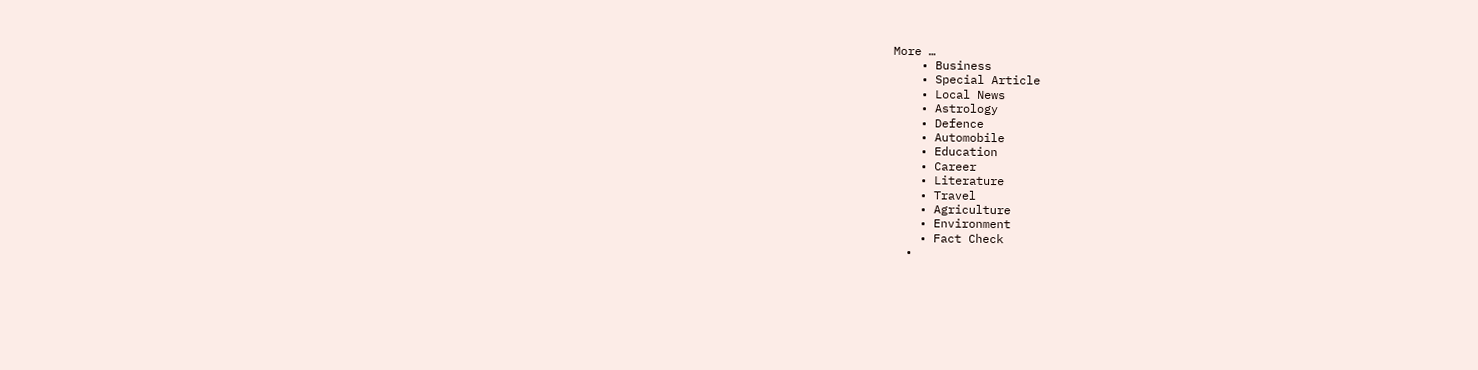More …
    • Business
    • Special Article
    • Local News
    • Astrology
    • Defence
    • Automobile
    • Education
    • Career
    • Literature
    • Travel
    • Agriculture
    • Environment
    • Fact Check
  •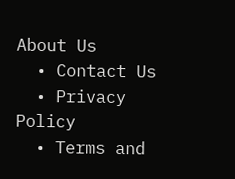About Us
  • Contact Us
  • Privacy Policy
  • Terms and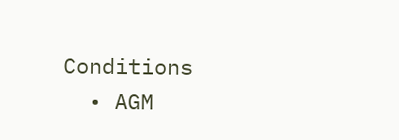Conditions
  • AGM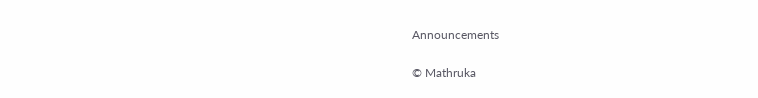Announcements

© Mathruka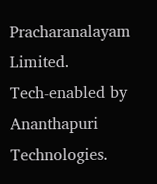Pracharanalayam Limited.
Tech-enabled by Ananthapuri Technologies.